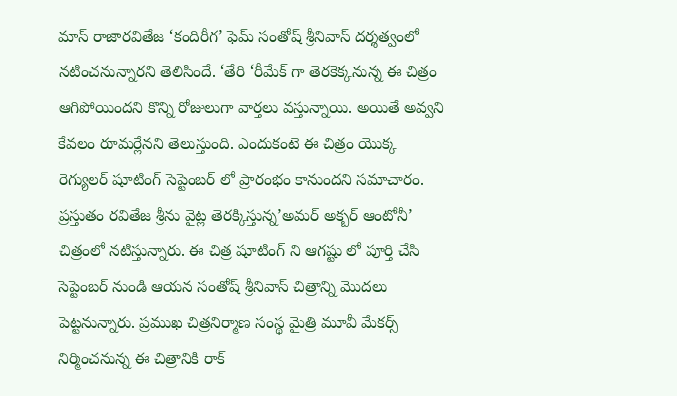మాస్ రాజారవితేజ ‘కందిరీగ’ ఫెమ్ సంతోష్ శ్రీనివాస్ దర్శత్వంలో నటించనున్నారని తెలిసిందే. ‘తేరి ‘రీమేక్ గా తెరకెక్కనున్న ఈ చిత్రం ఆగిపోయిందని కొన్ని రోజులుగా వార్తలు వస్తున్నాయి. అయితే అవ్వని కేవలం రూమర్లేనని తెలుస్తుంది. ఎందుకంటె ఈ చిత్రం యొక్క రెగ్యులర్ షూటింగ్ సెప్టెంబర్ లో ప్రారంభం కానుందని సమాచారం.
ప్రస్తుతం రవితేజ శ్రీను వైట్ల తెరక్కిస్తున్న’అమర్ అక్బర్ ఆంటోనీ’ చిత్రంలో నటిస్తున్నారు. ఈ చిత్ర షూటింగ్ ని ఆగష్టు లో పూర్తి చేసి సెప్టెంబర్ నుండి ఆయన సంతోష్ శ్రీనివాస్ చిత్రాన్ని మొదలు పెట్టనున్నారు. ప్రముఖ చిత్రనిర్మాణ సంస్థ మైత్రి మూవీ మేకర్స్ నిర్మించనున్న ఈ చిత్రానికి రాక్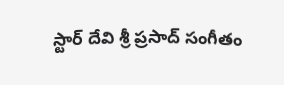స్టార్ దేవి శ్రీ ప్రసాద్ సంగీతం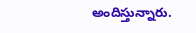అందిస్తున్నారు.